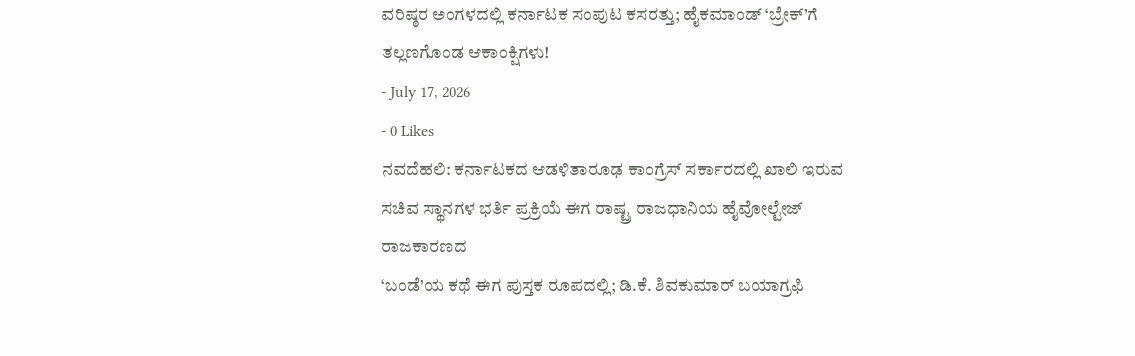ವರಿಷ್ಠರ ಅಂಗಳದಲ್ಲಿ ಕರ್ನಾಟಕ ಸಂಪುಟ ಕಸರತ್ತು; ಹೈಕಮಾಂಡ್ ‘ಬ್ರೇಕ್’ಗೆ ತಲ್ಲಣಗೊಂಡ ಆಕಾಂಕ್ಷಿಗಳು!
- July 17, 2026
- 0 Likes
ನವದೆಹಲಿ: ಕರ್ನಾಟಕದ ಆಡಳಿತಾರೂಢ ಕಾಂಗ್ರೆಸ್ ಸರ್ಕಾರದಲ್ಲಿ ಖಾಲಿ ಇರುವ ಸಚಿವ ಸ್ಥಾನಗಳ ಭರ್ತಿ ಪ್ರಕ್ರಿಯೆ ಈಗ ರಾಷ್ಟ್ರ ರಾಜಧಾನಿಯ ಹೈವೋಲ್ಟೇಜ್ ರಾಜಕಾರಣದ
‘ಬಂಡೆ’ಯ ಕಥೆ ಈಗ ಪುಸ್ತಕ ರೂಪದಲ್ಲಿ; ಡಿ.ಕೆ. ಶಿವಕುಮಾರ್ ಬಯಾಗ್ರಫಿ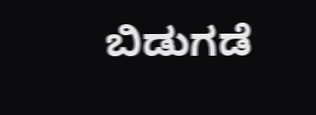ಬಿಡುಗಡೆ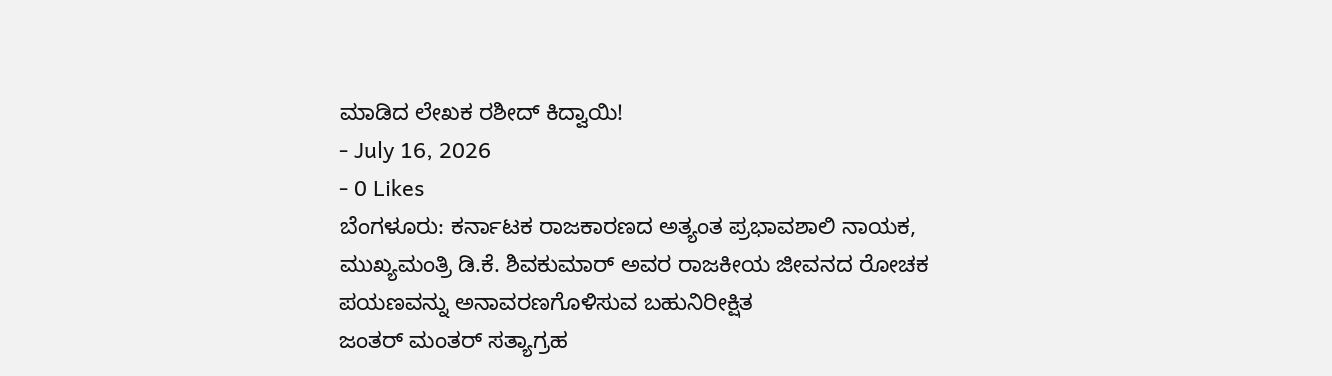ಮಾಡಿದ ಲೇಖಕ ರಶೀದ್ ಕಿದ್ವಾಯಿ!
- July 16, 2026
- 0 Likes
ಬೆಂಗಳೂರು: ಕರ್ನಾಟಕ ರಾಜಕಾರಣದ ಅತ್ಯಂತ ಪ್ರಭಾವಶಾಲಿ ನಾಯಕ, ಮುಖ್ಯಮಂತ್ರಿ ಡಿ.ಕೆ. ಶಿವಕುಮಾರ್ ಅವರ ರಾಜಕೀಯ ಜೀವನದ ರೋಚಕ ಪಯಣವನ್ನು ಅನಾವರಣಗೊಳಿಸುವ ಬಹುನಿರೀಕ್ಷಿತ
ಜಂತರ್ ಮಂತರ್ ಸತ್ಯಾಗ್ರಹ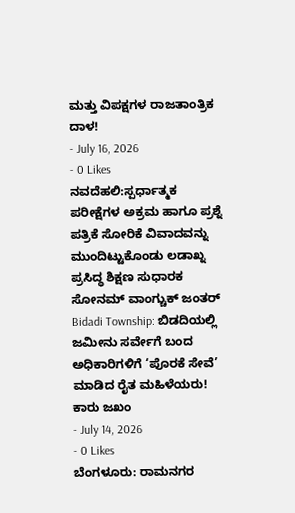ಮತ್ತು ವಿಪಕ್ಷಗಳ ರಾಜತಾಂತ್ರಿಕ ದಾಳ!
- July 16, 2026
- 0 Likes
ನವದೆಹಲಿ:ಸ್ಪರ್ಧಾತ್ಮಕ ಪರೀಕ್ಷೆಗಳ ಅಕ್ರಮ ಹಾಗೂ ಪ್ರಶ್ನೆ ಪತ್ರಿಕೆ ಸೋರಿಕೆ ವಿವಾದವನ್ನು ಮುಂದಿಟ್ಟುಕೊಂಡು ಲಡಾಖ್ನ ಪ್ರಸಿದ್ಧ ಶಿಕ್ಷಣ ಸುಧಾರಕ ಸೋನಮ್ ವಾಂಗ್ಚುಕ್ ಜಂತರ್
Bidadi Township: ಬಿಡದಿಯಲ್ಲಿ ಜಮೀನು ಸರ್ವೇಗೆ ಬಂದ ಅಧಿಕಾರಿಗಳಿಗೆ ‘ಪೊರಕೆ ಸೇವೆ’ ಮಾಡಿದ ರೈತ ಮಹಿಳೆಯರು! ಕಾರು ಜಖಂ
- July 14, 2026
- 0 Likes
ಬೆಂಗಳೂರು: ರಾಮನಗರ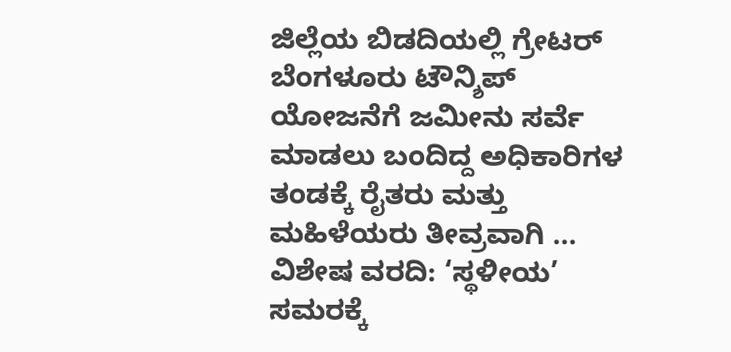ಜಿಲ್ಲೆಯ ಬಿಡದಿಯಲ್ಲಿ ಗ್ರೇಟರ್ ಬೆಂಗಳೂರು ಟೌನ್ಶಿಪ್ ಯೋಜನೆಗೆ ಜಮೀನು ಸರ್ವೆ ಮಾಡಲು ಬಂದಿದ್ದ ಅಧಿಕಾರಿಗಳ ತಂಡಕ್ಕೆ ರೈತರು ಮತ್ತು ಮಹಿಳೆಯರು ತೀವ್ರವಾಗಿ ...
ವಿಶೇಷ ವರದಿ: ‘ಸ್ಥಳೀಯ’ ಸಮರಕ್ಕೆ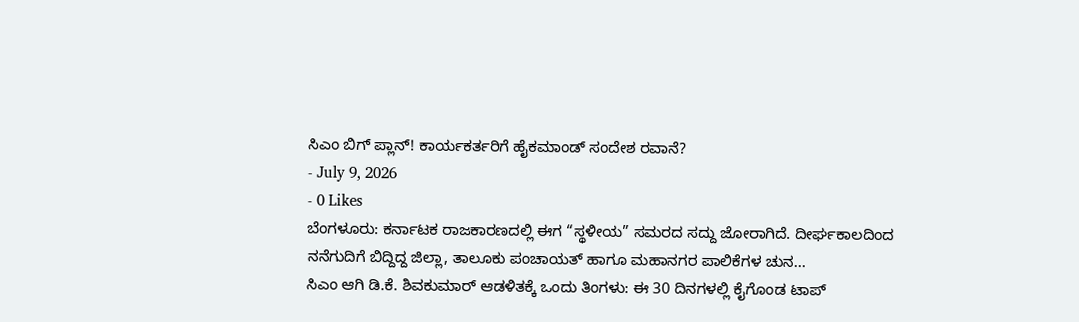ಸಿಎಂ ಬಿಗ್ ಪ್ಲಾನ್! ಕಾರ್ಯಕರ್ತರಿಗೆ ಹೈಕಮಾಂಡ್ ಸಂದೇಶ ರವಾನೆ?
- July 9, 2026
- 0 Likes
ಬೆಂಗಳೂರು: ಕರ್ನಾಟಕ ರಾಜಕಾರಣದಲ್ಲಿ ಈಗ “ಸ್ಥಳೀಯ” ಸಮರದ ಸದ್ದು ಜೋರಾಗಿದೆ. ದೀರ್ಘಕಾಲದಿಂದ ನನೆಗುದಿಗೆ ಬಿದ್ದಿದ್ದ ಜಿಲ್ಲಾ, ತಾಲೂಕು ಪಂಚಾಯತ್ ಹಾಗೂ ಮಹಾನಗರ ಪಾಲಿಕೆಗಳ ಚುನ...
ಸಿಎಂ ಆಗಿ ಡಿ.ಕೆ. ಶಿವಕುಮಾರ್ ಆಡಳಿತಕ್ಕೆ ಒಂದು ತಿಂಗಳು: ಈ 30 ದಿನಗಳಲ್ಲಿ ಕೈಗೊಂಡ ಟಾಪ್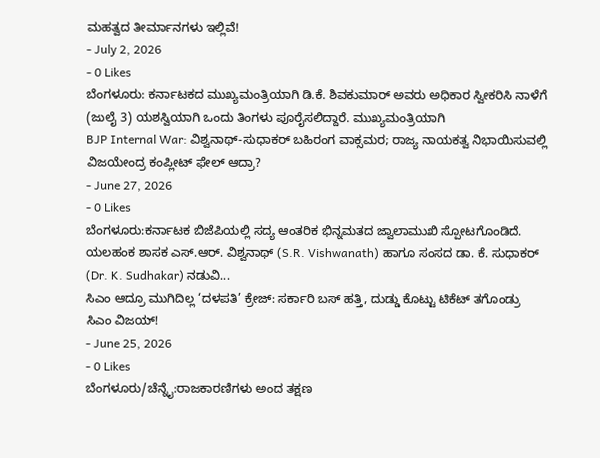ಮಹತ್ವದ ತೀರ್ಮಾನಗಳು ಇಲ್ಲಿವೆ!
- July 2, 2026
- 0 Likes
ಬೆಂಗಳೂರು: ಕರ್ನಾಟಕದ ಮುಖ್ಯಮಂತ್ರಿಯಾಗಿ ಡಿ.ಕೆ. ಶಿವಕುಮಾರ್ ಅವರು ಅಧಿಕಾರ ಸ್ವೀಕರಿಸಿ ನಾಳೆಗೆ (ಜುಲೈ 3) ಯಶಸ್ವಿಯಾಗಿ ಒಂದು ತಿಂಗಳು ಪೂರೈಸಲಿದ್ದಾರೆ. ಮುಖ್ಯಮಂತ್ರಿಯಾಗಿ
BJP Internal War: ವಿಶ್ವನಾಥ್-ಸುಧಾಕರ್ ಬಹಿರಂಗ ವಾಕ್ಸಮರ; ರಾಜ್ಯ ನಾಯಕತ್ವ ನಿಭಾಯಿಸುವಲ್ಲಿ ವಿಜಯೇಂದ್ರ ಕಂಪ್ಲೀಟ್ ಫೇಲ್ ಆದ್ರಾ?
- June 27, 2026
- 0 Likes
ಬೆಂಗಳೂರು:ಕರ್ನಾಟಕ ಬಿಜೆಪಿಯಲ್ಲಿ ಸದ್ಯ ಆಂತರಿಕ ಭಿನ್ನಮತದ ಜ್ವಾಲಾಮುಖಿ ಸ್ಪೋಟಗೊಂಡಿದೆ. ಯಲಹಂಕ ಶಾಸಕ ಎಸ್.ಆರ್. ವಿಶ್ವನಾಥ್ (S.R. Vishwanath) ಹಾಗೂ ಸಂಸದ ಡಾ. ಕೆ. ಸುಧಾಕರ್ (Dr. K. Sudhakar) ನಡುವಿ...
ಸಿಎಂ ಆದ್ರೂ ಮುಗಿದಿಲ್ಲ ‘ದಳಪತಿ’ ಕ್ರೇಜ್: ಸರ್ಕಾರಿ ಬಸ್ ಹತ್ತಿ, ದುಡ್ಡು ಕೊಟ್ಟು ಟಿಕೆಟ್ ತಗೊಂಡ್ರು ಸಿಎಂ ವಿಜಯ್!
- June 25, 2026
- 0 Likes
ಬೆಂಗಳೂರು/ಚೆನ್ನೈ:ರಾಜಕಾರಣಿಗಳು ಅಂದ ತಕ್ಷಣ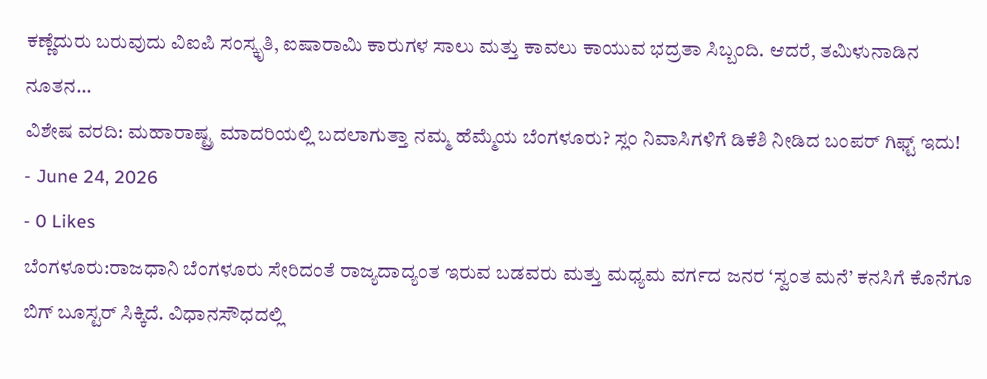ಕಣ್ಣೆದುರು ಬರುವುದು ವಿಐಪಿ ಸಂಸ್ಕೃತಿ, ಐಷಾರಾಮಿ ಕಾರುಗಳ ಸಾಲು ಮತ್ತು ಕಾವಲು ಕಾಯುವ ಭದ್ರತಾ ಸಿಬ್ಬಂದಿ. ಆದರೆ, ತಮಿಳುನಾಡಿನ ನೂತನ...
ವಿಶೇಷ ವರದಿ: ಮಹಾರಾಷ್ಟ್ರ ಮಾದರಿಯಲ್ಲಿ ಬದಲಾಗುತ್ತಾ ನಮ್ಮ ಹೆಮ್ಮೆಯ ಬೆಂಗಳೂರು? ಸ್ಲಂ ನಿವಾಸಿಗಳಿಗೆ ಡಿಕೆಶಿ ನೀಡಿದ ಬಂಪರ್ ಗಿಫ್ಟ್ ಇದು!
- June 24, 2026
- 0 Likes
ಬೆಂಗಳೂರು:ರಾಜಧಾನಿ ಬೆಂಗಳೂರು ಸೇರಿದಂತೆ ರಾಜ್ಯದಾದ್ಯಂತ ಇರುವ ಬಡವರು ಮತ್ತು ಮಧ್ಯಮ ವರ್ಗದ ಜನರ ‘ಸ್ವಂತ ಮನೆ’ ಕನಸಿಗೆ ಕೊನೆಗೂ ಬಿಗ್ ಬೂಸ್ಟರ್ ಸಿಕ್ಕಿದೆ. ವಿಧಾನಸೌಧದಲ್ಲಿ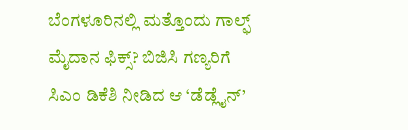ಬೆಂಗಳೂರಿನಲ್ಲಿ ಮತ್ತೊಂದು ಗಾಲ್ಫ್ ಮೈದಾನ ಫಿಕ್ಸ್? ಬಿಜಿಸಿ ಗಣ್ಯರಿಗೆ ಸಿಎಂ ಡಿಕೆಶಿ ನೀಡಿದ ಆ ‘ಡೆಡ್ಲೈನ್’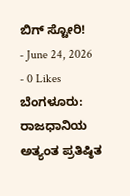ಬಿಗ್ ಸ್ಟೋರಿ!
- June 24, 2026
- 0 Likes
ಬೆಂಗಳೂರು: ರಾಜಧಾನಿಯ ಅತ್ಯಂತ ಪ್ರತಿಷ್ಠಿತ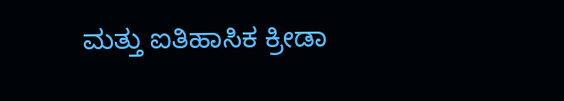ಮತ್ತು ಐತಿಹಾಸಿಕ ಕ್ರೀಡಾ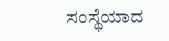ಸಂಸ್ಥೆಯಾದ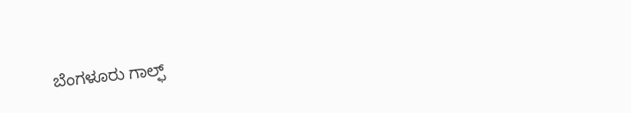ಬೆಂಗಳೂರು ಗಾಲ್ಫ್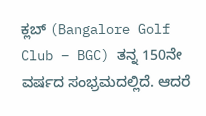ಕ್ಲಬ್ (Bangalore Golf Club – BGC) ತನ್ನ 150ನೇ ವರ್ಷದ ಸಂಭ್ರಮದಲ್ಲಿದೆ. ಆದರೆ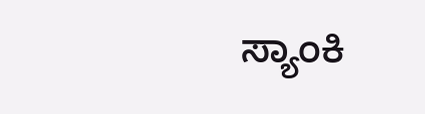ಸ್ಯಾಂಕಿ